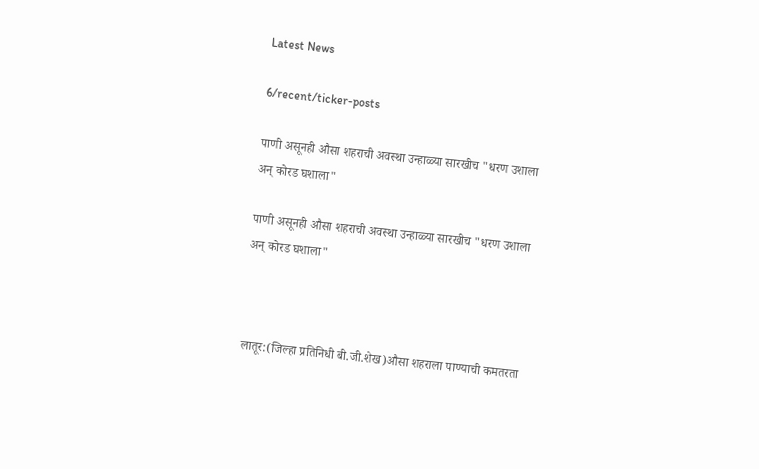Latest News

6/recent/ticker-posts

पाणी असूनही औसा शहराची अवस्था उन्हाळ्या सारखीच "धरण उशाला अन् कोरड घशाला"

पाणी असूनही औसा शहराची अवस्था उन्हाळ्या सारखीच "धरण उशाला अन् कोरड घशाला"



लातूर:(जिल्हा प्रतिनिधी बी.जी.शेख)औसा शहराला पाण्याची कमतरता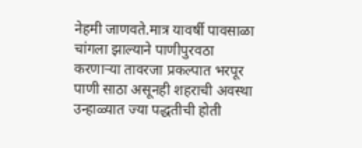नेहमी जाणवते.मात्र यावर्षी पावसाळा चांगला झाल्याने पाणीपुरवठा करणार्‍या तावरजा प्रकल्पात भरपूर पाणी साठा असूनही शहराची अवस्था उन्हाळ्यात ज्या पद्धतीची होती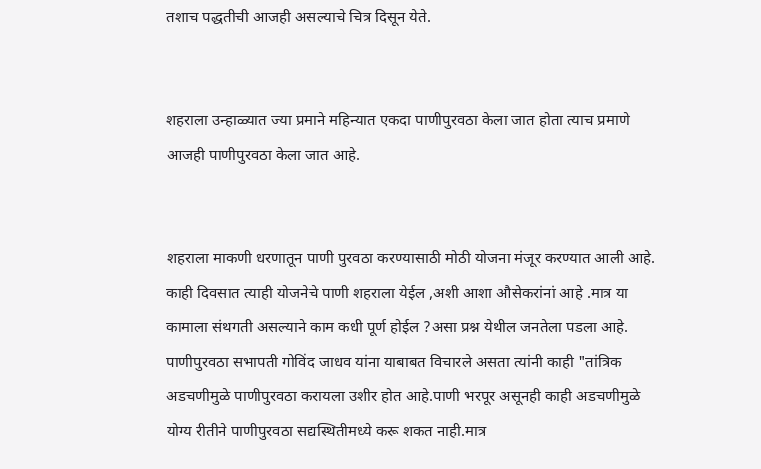तशाच पद्धतीची आजही असल्याचे चित्र दिसून येते.


शहराला उन्हाळ्यात ज्या प्रमाने महिन्यात एकदा पाणीपुरवठा केला जात होता त्याच प्रमाणे आजही पाणीपुरवठा केला जात आहे.


शहराला माकणी धरणातून पाणी पुरवठा करण्यासाठी मोठी योजना मंजूर करण्यात आली आहे. काही दिवसात त्याही योजनेचे पाणी शहराला येईल ,अशी आशा औसेकरांनां आहे .मात्र या कामाला संथगती असल्याने काम कधी पूर्ण होईल ?असा प्रश्न येथील जनतेला पडला आहे. पाणीपुरवठा सभापती गोविंद जाधव यांना याबाबत विचारले असता त्यांनी काही "तांत्रिक अडचणीमुळे पाणीपुरवठा करायला उशीर होत आहे.पाणी भरपूर असूनही काही अडचणीमुळे योग्य रीतीने पाणीपुरवठा सद्यस्थितीमध्ये करू शकत नाही.मात्र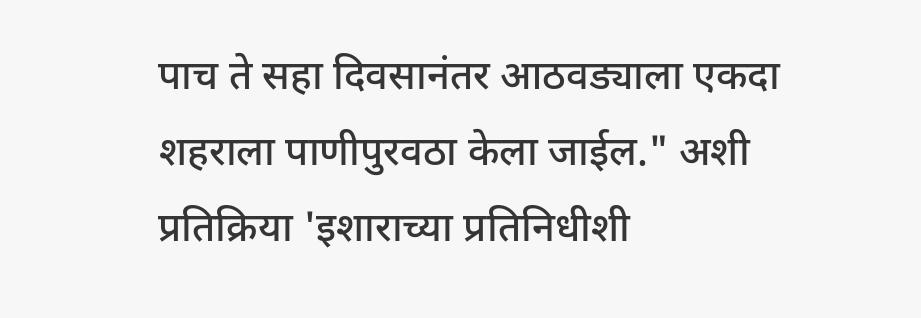पाच ते सहा दिवसानंतर आठवड्याला एकदा शहराला पाणीपुरवठा केला जाईल." अशी प्रतिक्रिया 'इशाराच्या प्रतिनिधीशी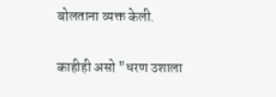बोलताना व्यक्त केली.


काहीही असो "धरण उशाला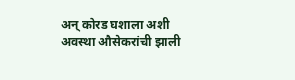अन् कोरड घशाला अशी अवस्था औसेकरांची झाली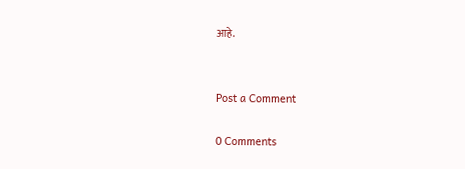आहे.


Post a Comment

0 Comments